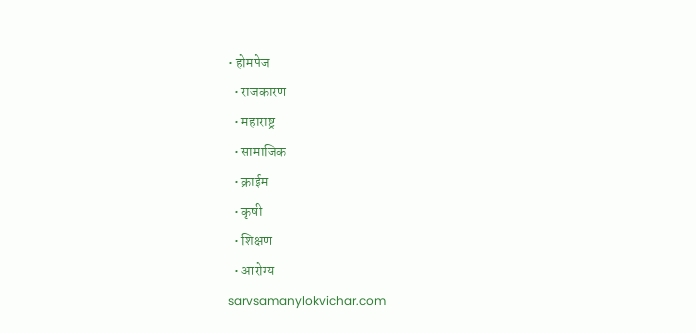• होमपेज
  • राजकारण
  • महाराष्ट्र
  • सामाजिक
  • क्राईम
  • कृषी
  • शिक्षण
  • आरोग्य
sarvsamanylokvichar.com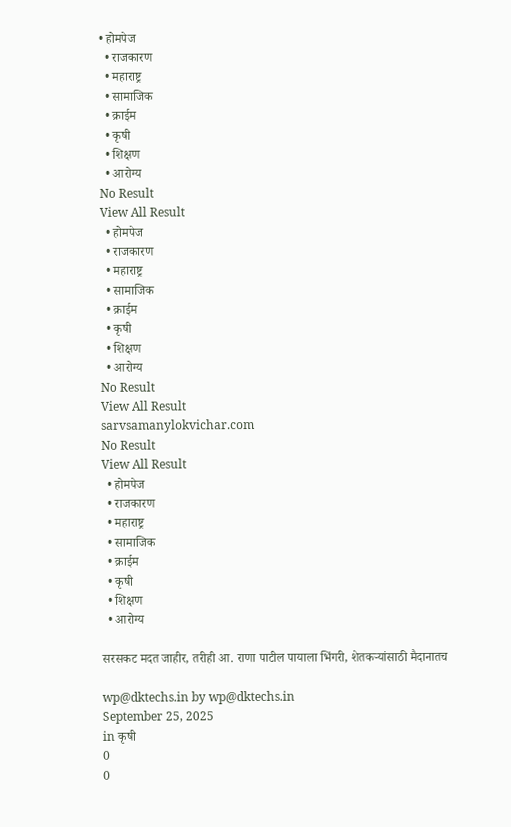• होमपेज
  • राजकारण
  • महाराष्ट्र
  • सामाजिक
  • क्राईम
  • कृषी
  • शिक्षण
  • आरोग्य
No Result
View All Result
  • होमपेज
  • राजकारण
  • महाराष्ट्र
  • सामाजिक
  • क्राईम
  • कृषी
  • शिक्षण
  • आरोग्य
No Result
View All Result
sarvsamanylokvichar.com
No Result
View All Result
  • होमपेज
  • राजकारण
  • महाराष्ट्र
  • सामाजिक
  • क्राईम
  • कृषी
  • शिक्षण
  • आरोग्य

सरसकट मदत जाहीर, तरीही आ. राणा पाटील पायाला भिंगरी, शेतकऱ्यांसाठी मैदानातच

wp@dktechs.in by wp@dktechs.in
September 25, 2025
in कृषी
0
0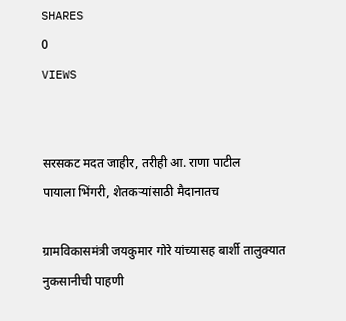SHARES
0
VIEWS


सरसकट मदत जाहीर, तरीही आ. राणा पाटील
पायाला भिंगरी, शेतकऱ्यांसाठी मैदानातच

ग्रामविकासमंत्री जयकुमार गोरे यांच्यासह बार्शी तालुक्यात नुकसानीची पाहणी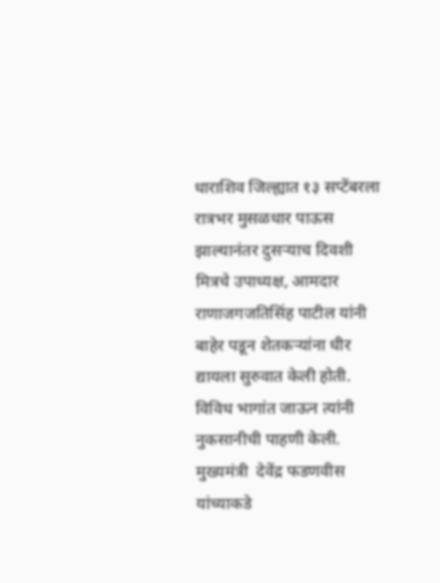धाराशिव जिल्ह्यात १३ सप्टेंबरला रात्रभर मुसळधार पाऊस झाल्यानंतर दुसऱ्याच दिवशी मित्रचे उपाध्यक्ष, आमदार राणाजगजतिसिंह पाटील यांनी बाहेर पडून शेतकऱ्यांना धीर द्यायला सुरुवात केली होती. विविध भागांत जाऊन त्यांनी नुकसानीची पाहणी केली. मुख्यमंत्री  देवेंद्र फडणवीस यांच्याकडे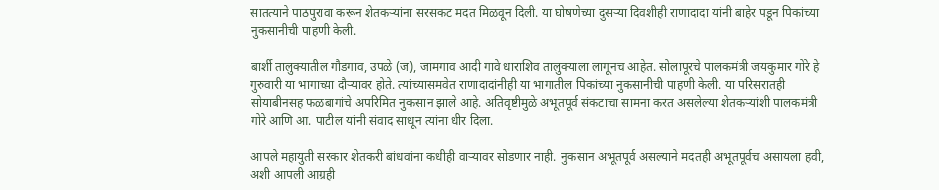सातत्याने पाठपुरावा करून शेतकऱ्यांना सरसकट मदत मिळवून दिली. या घोषणेच्या दुसऱ्या दिवशीही राणादादा यांनी बाहेर पडून पिकांच्या नुकसानीची पाहणी केली.

बार्शी तालुक्यातील गौडगाव, उपळे (ज), जामगाव आदी गावे धाराशिव तालुक्याला लागूनच आहेत. सोलापूरचे पालकमंत्री जयकुमार गोरे हे गुरुवारी या भागाच्य़ा दौऱ्यावर होते. त्यांच्यासमवेत राणादादांनीही या भागातील पिकांच्या नुकसानीची पाहणी केली. या परिसरातही  सोयाबीनसह फळबागांचे अपरिमित नुकसान झाले आहे. अतिवृष्टीमुळे अभूतपूर्व संकटाचा सामना करत असलेल्या शेतकऱ्यांशी पालकमंत्री गोरे आणि आ. पाटील यांनी संवाद साधून त्यांना धीर दिला.

आपले महायुती सरकार शेतकरी बांधवांना कधीही वाऱ्यावर सोडणार नाही. नुकसान अभूतपूर्व असल्याने मदतही अभूतपूर्वच असायला हवी, अशी आपली आग्रही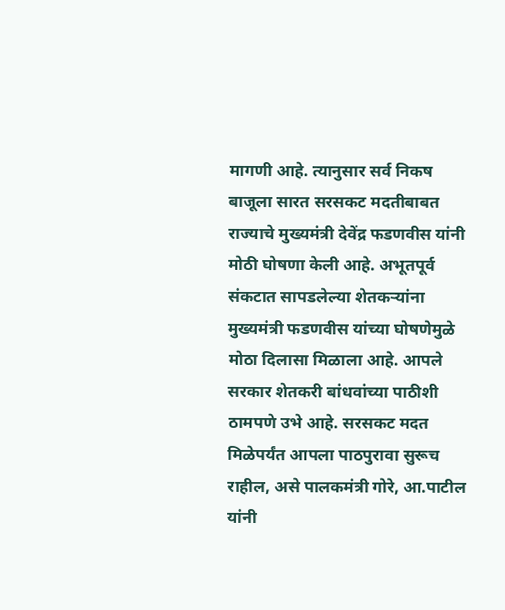मागणी आहे. त्यानुसार सर्व निकष बाजूला सारत सरसकट मदतीबाबत राज्याचे मुख्यमंत्री देवेंद्र फडणवीस यांनी मोठी घोषणा केली आहे. अभूतपूर्व संकटात सापडलेल्या शेतकऱ्यांना मुख्यमंत्री फडणवीस यांच्या घोषणेमुळे मोठा दिलासा मिळाला आहे. आपले सरकार शेतकरी बांधवांच्या पाठीशी ठामपणे उभे आहे. सरसकट मदत मिळेपर्यंत आपला पाठपुरावा सुरूच राहील, असे पालकमंत्री गोरे, आ.पाटील यांनी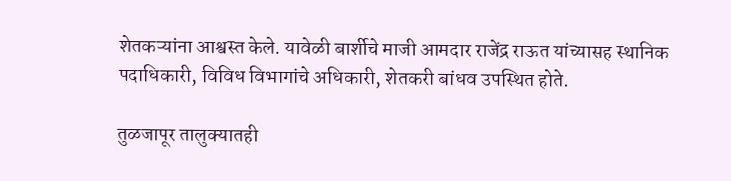शेतकऱ्यांना आश्वस्त केले. यावेळी बार्शीचे माजी आमदार राजेंद्र राऊत यांच्यासह स्थानिक पदाधिकारी, विविध विभागांचे अधिकारी, शेतकरी बांधव उपस्थित होते.

तुळजापूर तालुक्यातही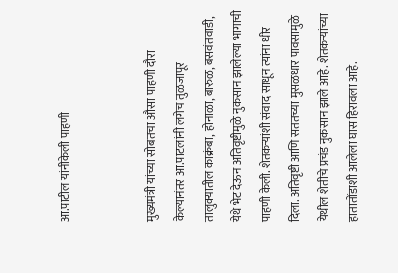आ.पाटील यांनीकेली पाहणी


मुख्यमंत्री यांच्या सोबतचा औसा पाहणी दौरा केल्यानंतर आ.पाटलांनी लगेच तुळजापूर तालुक्यातील काक्रंबा, होनाळा, बारुळ, बसवंतवाडी, येथे भेट देऊन अतिवृष्टीमुळे नुकसान झालेल्या भागाची पाहणी केली. शेतकऱ्यांशी संवाद साधून त्यांना धीर दिला. अतिवृष्टी आणि सततच्या मुसळधार पावसामुळे येथील शेतीचे प्रचंड नुकसान झाले आहे. शेतकऱ्यांच्या हातातोंडाशी आलेला घास हिरावला आहे.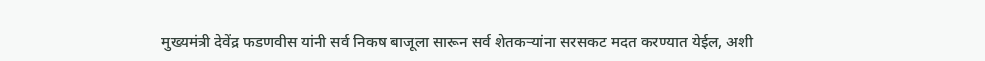मुख्यमंत्री देवेंद्र फडणवीस यांनी सर्व निकष बाजूला सारून सर्व शेतकऱ्यांना सरसकट मदत करण्यात येईल, अशी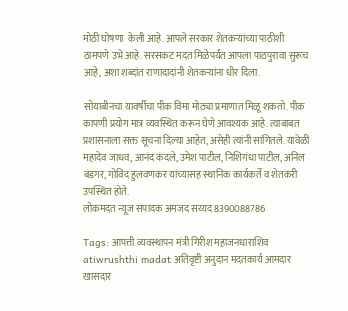मोठी घोषणा  केली आहे. आपले सरकार शेतकऱ्यांच्या पाठीशी ठामपणे उभे आहे. सरसकट मदत मिळेपर्यंत आपला पाठपुरावा सुरूच आहे, अशा शब्दांत राणादादांनी शेतकऱ्यांना धीर दिला.

सोयाबीनचा यावर्षीचा पीक विमा मोठ्या प्रमाणात मिळू शकतो. पीक कापणी प्रयोग मात्र व्यवस्थित करून घेणे आवश्यक आहे. त्याबाबत प्रशासनाला सक्त सूचना दिल्या आहेत, असेही त्यांनी सांगितले. यावेळी महादेव जाधव, आनंद कंदले, उमेश पाटील, निशिगंधा पाटील, अनिल बंडगर, गोविंद हुलवणकर यांच्यासह स्थानिक कार्यकर्ते व शेतकरी उपस्थित होते.
लोकमदत न्यूज संपादक अमजद सय्यद 8390088786

Tags: आपत्ती व्यवस्थापन मंत्री गिरीश महाजनधाराशिव atiwrushthi madat अतिवृष्टी अनुदान मदतकार्य आमदार खासदार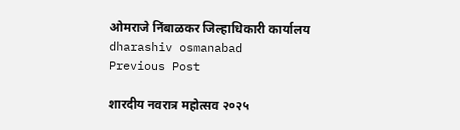ओमराजे निंबाळकर जिल्हाधिकारी कार्यालय dharashiv osmanabad
Previous Post

शारदीय नवरात्र महोत्सव २०२५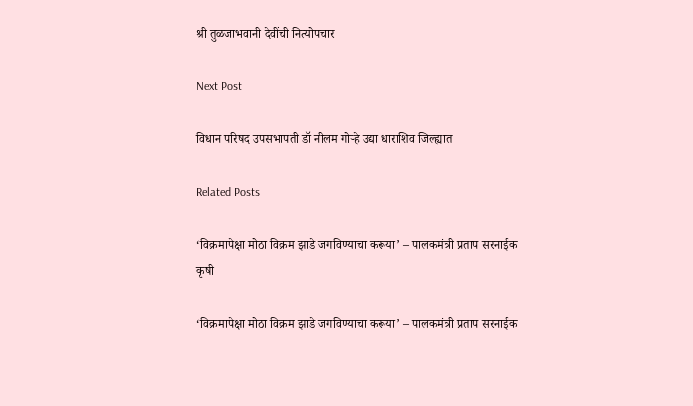श्री तुळजाभवानी देवींची नित्योपचार

Next Post

विधान परिषद उपसभापती डॉ नीलम गोऱ्हे उद्या धाराशिव जिल्ह्यात

Related Posts

‘विक्रमापेक्षा मोठा विक्रम झाडे जगविण्याचा करूया’ – पालकमंत्री प्रताप सरनाईक
कृषी

‘विक्रमापेक्षा मोठा विक्रम झाडे जगविण्याचा करूया’ – पालकमंत्री प्रताप सरनाईक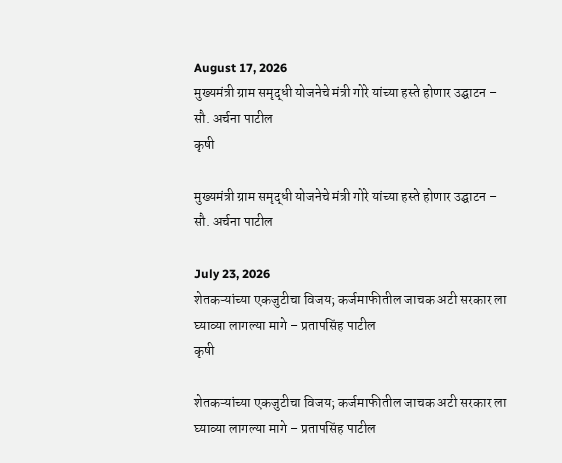August 17, 2026
मुख्यमंत्री ग्राम समृद्धी योजनेचे मंत्री गोरे यांच्या हस्ते होणार उद्घाटन – सौ. अर्चना पाटील
कृषी

मुख्यमंत्री ग्राम समृद्धी योजनेचे मंत्री गोरे यांच्या हस्ते होणार उद्घाटन – सौ. अर्चना पाटील

July 23, 2026
शेतकऱ्यांच्या एकजुटीचा विजय; कर्जमाफीतील जाचक अटी सरकार ला घ्याव्या लागल्या मागे – प्रतापसिंह पाटील
कृषी

शेतकऱ्यांच्या एकजुटीचा विजय; कर्जमाफीतील जाचक अटी सरकार ला घ्याव्या लागल्या मागे – प्रतापसिंह पाटील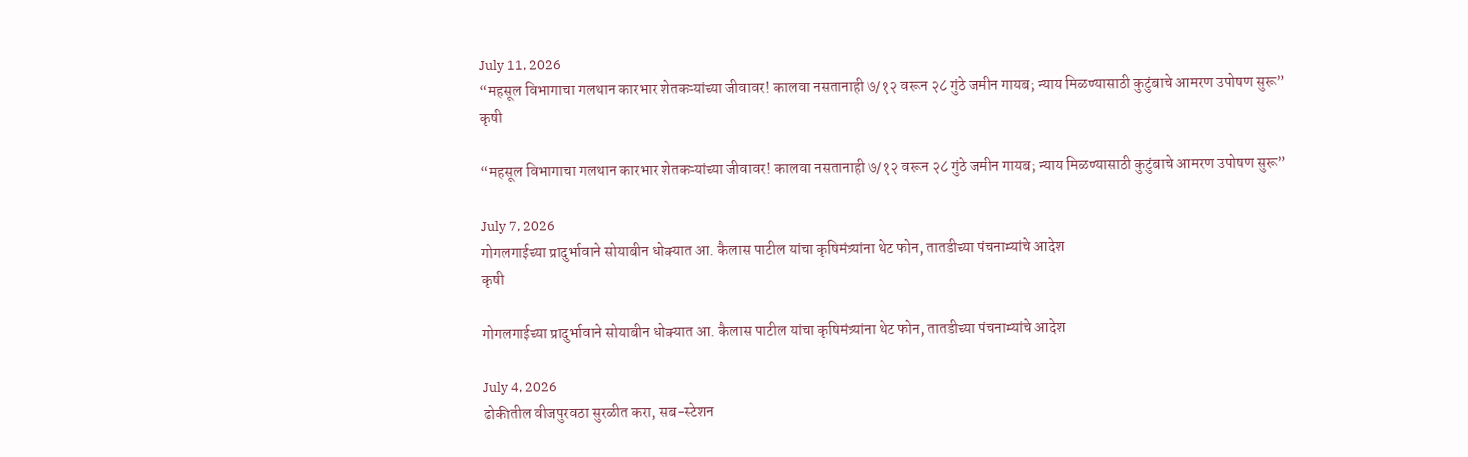July 11, 2026
“महसूल विभागाचा गलथान कारभार शेतकऱ्यांच्या जीवावर! कालवा नसतानाही ७/१२ वरून २८ गुंठे जमीन गायब; न्याय मिळण्यासाठी कुटुंबाचे आमरण उपोषण सुरू”
कृषी

“महसूल विभागाचा गलथान कारभार शेतकऱ्यांच्या जीवावर! कालवा नसतानाही ७/१२ वरून २८ गुंठे जमीन गायब; न्याय मिळण्यासाठी कुटुंबाचे आमरण उपोषण सुरू”

July 7, 2026
गोगलगाईच्या प्रादुर्भावाने सोयाबीन धोक्यात आ. कैलास पाटील यांचा कृषिमंत्र्यांना थेट फोन, तातडीच्या पंचनाम्यांचे आदेश
कृषी

गोगलगाईच्या प्रादुर्भावाने सोयाबीन धोक्यात आ. कैलास पाटील यांचा कृषिमंत्र्यांना थेट फोन, तातडीच्या पंचनाम्यांचे आदेश

July 4, 2026
ढोकीतील वीजपुरवठा सुरळीत करा, सब-स्टेशन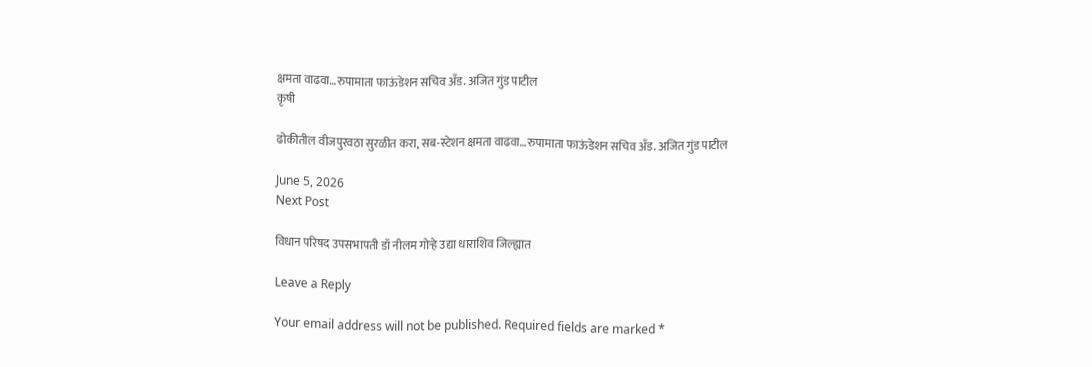क्षमता वाढवा…रुपामाता फाऊंडेशन सचिव अँड. अजित गुंड पाटील
कृषी

ढोकीतील वीजपुरवठा सुरळीत करा, सब-स्टेशन क्षमता वाढवा…रुपामाता फाऊंडेशन सचिव अँड. अजित गुंड पाटील

June 5, 2026
Next Post

विधान परिषद उपसभापती डॉ नीलम गोऱ्हे उद्या धाराशिव जिल्ह्यात

Leave a Reply

Your email address will not be published. Required fields are marked *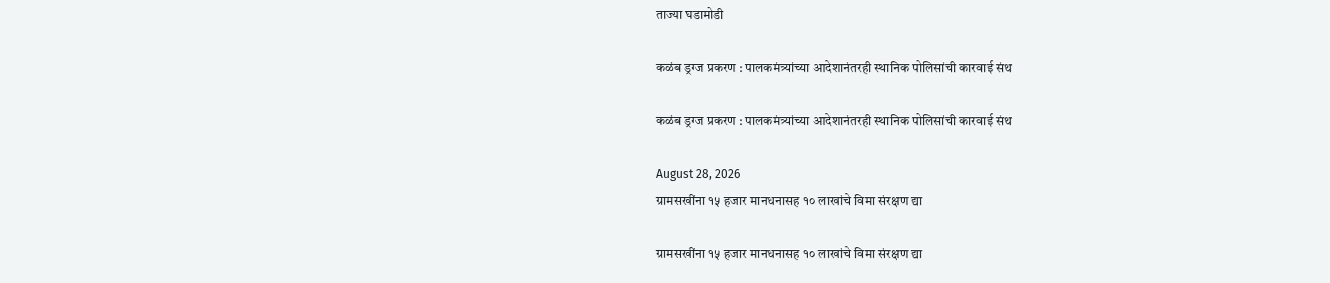ताज्या घडामोडी

कळंब ड्रग्ज प्रकरण : पालकमंत्र्यांच्या आदेशानंतरही स्थानिक पोलिसांची कारवाई संथ

कळंब ड्रग्ज प्रकरण : पालकमंत्र्यांच्या आदेशानंतरही स्थानिक पोलिसांची कारवाई संथ

August 28, 2026
ग्रामसखींना १५ हजार मानधनासह १० लाखांचे विमा संरक्षण द्या

ग्रामसखींना १५ हजार मानधनासह १० लाखांचे विमा संरक्षण द्या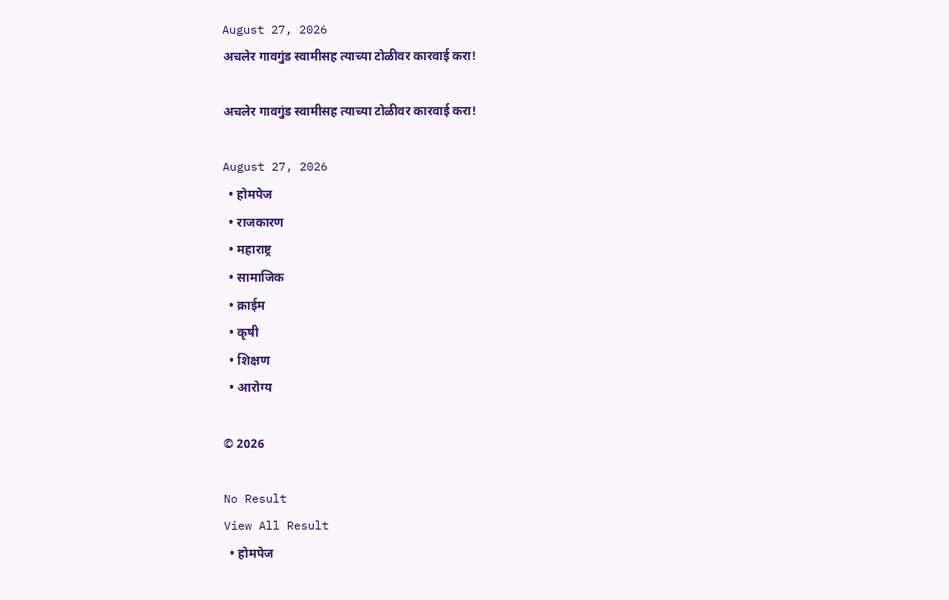August 27, 2026
अचलेर गावगुंड स्वामीसह त्याच्या टोळीवर कारवाई करा!

अचलेर गावगुंड स्वामीसह त्याच्या टोळीवर कारवाई करा!

August 27, 2026
  • होमपेज
  • राजकारण
  • महाराष्ट्र
  • सामाजिक
  • क्राईम
  • कृषी
  • शिक्षण
  • आरोग्य

© 2026

No Result
View All Result
  • होमपेज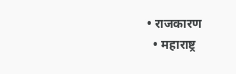• राजकारण
  • महाराष्ट्र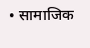• सामाजिक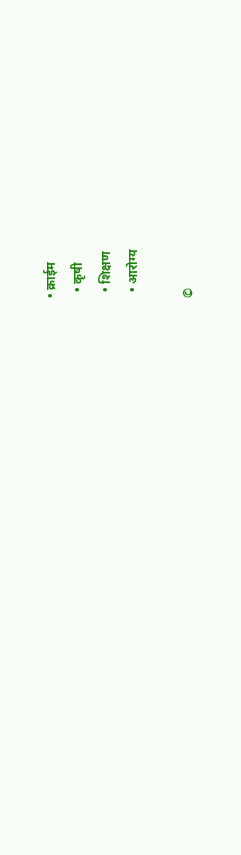• क्राईम
  • कृषी
  • शिक्षण
  • आरोग्य

©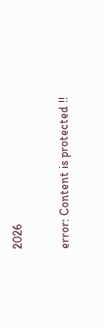2026

error: Content is protected !!